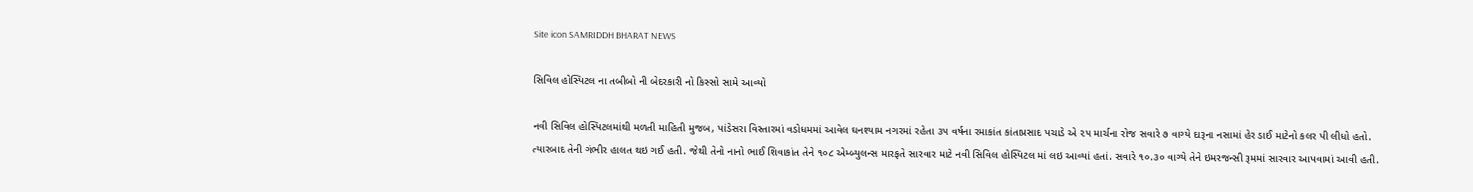Site icon SAMRIDDH BHARAT NEWS

સિવિલ હોસ્પિટલ ના તબીબો ની બેદરકારી નો કિસ્સો સામે આવ્યો

નવી સિવિલ હોસ્પિટલમાંથી મળતી માહિતી મુજબ, પાંડેસરા વિસ્તારમાં વડોધમમાં આવેલ ઘનશ્યામ નગરમાં રહેતા ૩૫ વર્ષના રમાકાંત કાંતાપ્રસાદ પચાડે એ ૨૫ માર્ચના રોજ સવારે ૭ વાગ્યે દારૂના નસામાં હેર ડાઈ માટેનો કલર પી લીધો હતો. ત્યારબાદ તેની ગંભીર હાલત થઇ ગઈ હતી. જેથી તેનો નાનો ભાઈ શિવાકાંત તેને ૧૦૮ એમ્બ્યુલન્સ મારફતે સારવાર માટે નવી સિવિલ હોસ્પિટલ માં લઇ આવ્યાં હતાં. સવારે ૧૦.૩૦ વાગ્યે તેને ઇમરજન્સી રૂમમાં સારવાર આપવામાં આવી હતી.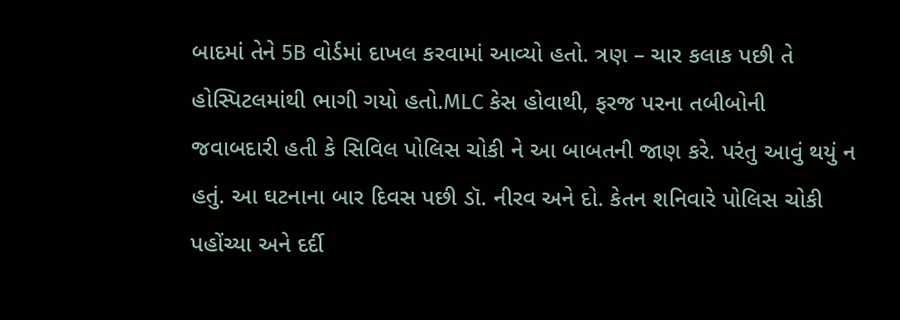બાદમાં તેને 5B વોર્ડમાં દાખલ કરવામાં આવ્યો હતો. ત્રણ – ચાર કલાક પછી તે હોસ્પિટલમાંથી ભાગી ગયો હતો.MLC કેસ હોવાથી, ફરજ પરના તબીબોની જવાબદારી હતી કે સિવિલ પોલિસ ચોકી ને આ બાબતની જાણ કરે. પરંતુ આવું થયું ન હતું. આ ઘટનાના બાર દિવસ પછી ડૉ. નીરવ અને દો. કેતન શનિવારે પોલિસ ચોકી પહોંચ્યા અને દર્દી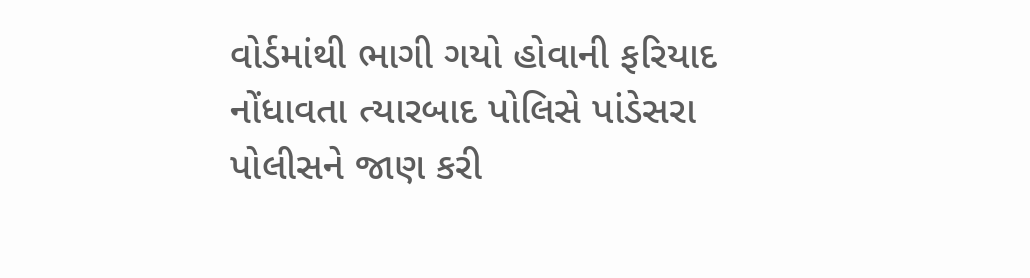વોર્ડમાંથી ભાગી ગયો હોવાની ફરિયાદ નોંધાવતા ત્યારબાદ પોલિસે પાંડેસરા પોલીસને જાણ કરી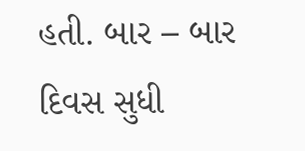હતી. બાર – બાર દિવસ સુધી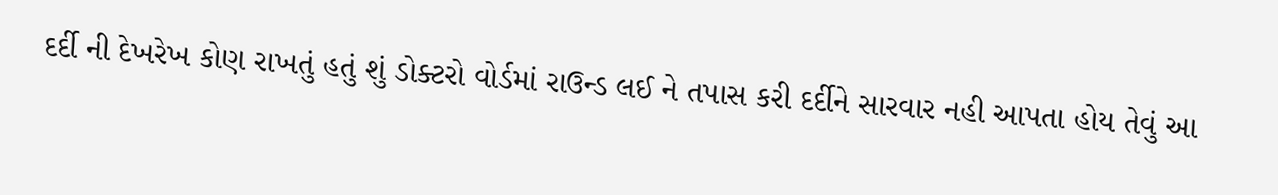દર્દી ની દેખરેખ કોણ રાખતું હતું શું ડોક્ટરો વોર્ડમાં રાઉન્ડ લઈ ને તપાસ કરી દર્દીને સારવાર નહી આપતા હોય તેવું આ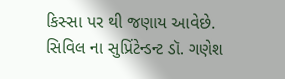કિસ્સા પર થી જણાય આવેછે. સિવિલ ના સુપ્રિંટેન્ડન્ટ ડૉ. ગણેશ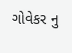ગોવેકર નુ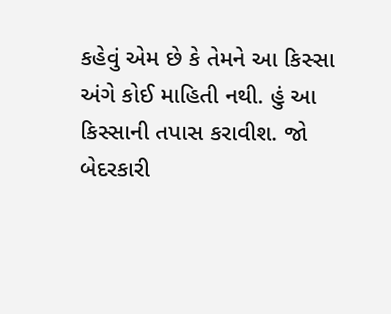કહેવું એમ છે કે તેમને આ કિસ્સા અંગે કોઈ માહિતી નથી. હું આ કિસ્સાની તપાસ કરાવીશ. જો બેદરકારી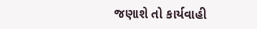જણાશે તો કાર્યવાહી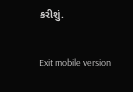કરીશું.

Exit mobile version